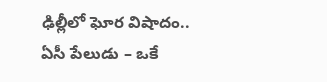ఢిల్లీలో ఘోర విషాదం.. ఏసీ పేలుడు – ఒకే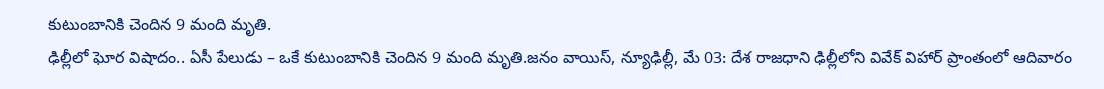కుటుంబానికి చెందిన 9 మంది మృతి.
ఢిల్లీలో ఘోర విషాదం.. ఏసీ పేలుడు – ఒకే కుటుంబానికి చెందిన 9 మంది మృతి.జనం వాయిస్, న్యూఢిల్లీ, మే 03: దేశ రాజధాని ఢిల్లీలోని వివేక్ విహార్ ప్రాంతంలో ఆదివారం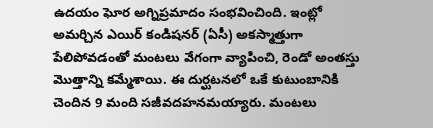ఉదయం ఘోర అగ్నిప్రమాదం సంభవించింది. ఇంట్లో అమర్చిన ఎయిర్ కండిషనర్ (ఏసీ) అకస్మాత్తుగా పేలిపోవడంతో మంటలు వేగంగా వ్యాపించి, రెండో అంతస్తు మొత్తాన్ని కమ్మేశాయి. ఈ దుర్ఘటనలో ఒకే కుటుంబానికి చెందిన 9 మంది సజీవదహనమయ్యారు. మంటలు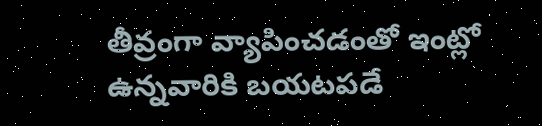తీవ్రంగా వ్యాపించడంతో ఇంట్లో ఉన్నవారికి బయటపడే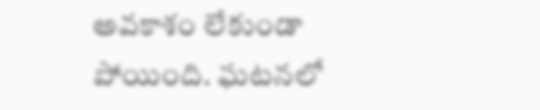అవకాశం లేకుండా పోయింది. ఘటనలో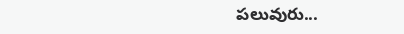పలువురు...